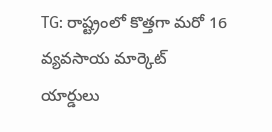TG: రాష్ట్రంలో కొత్తగా మరో 16 వ్యవసాయ మార్కెట్ యార్డులు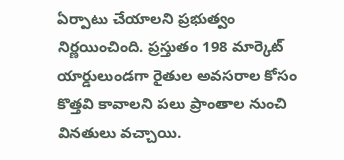ఏర్పాటు చేయాలని ప్రభుత్వం నిర్ణయించింది. ప్రస్తుతం 198 మార్కెట్ యార్డులుండగా రైతుల అవసరాల కోసం కొత్తవి కావాలని పలు ప్రాంతాల నుంచి వినతులు వచ్చాయి.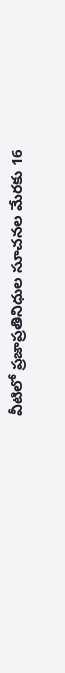వీటిలో ప్రజాప్రతినిధుల సూచనల మేరకు 16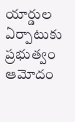యార్డుల ఏర్పాటుకు ప్రభుత్వం ఆమోదం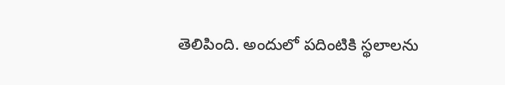తెలిపింది. అందులో పదింటికి స్థలాలను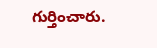గుర్తించారు.